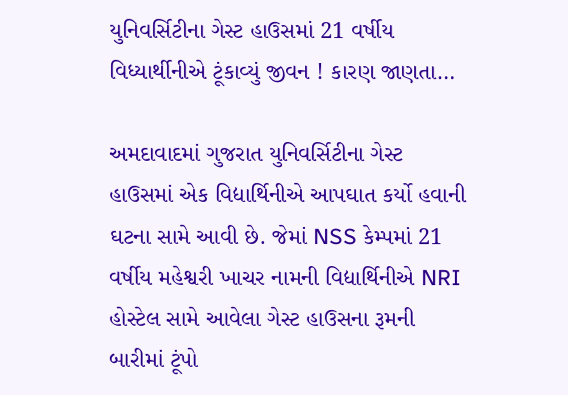યુનિવર્સિટીના ગેસ્ટ હાઉસમાં 21 વર્ષીય વિધ્યાર્થીનીએ ટૂંકાવ્યું જીવન ! કારણ જાણતા…

અમદાવાદમાં ગુજરાત યુનિવર્સિટીના ગેસ્ટ હાઉસમાં એક વિદ્યાર્થિનીએ આપઘાત કર્યો હવાની ઘટના સામે આવી છે. જેમાં NSS કેમ્પમાં 21 વર્ષીય મહેશ્વરી ખાચર નામની વિદ્યાર્થિનીએ NRI હોસ્ટેલ સામે આવેલા ગેસ્ટ હાઉસના રૂમની બારીમાં ટૂંપો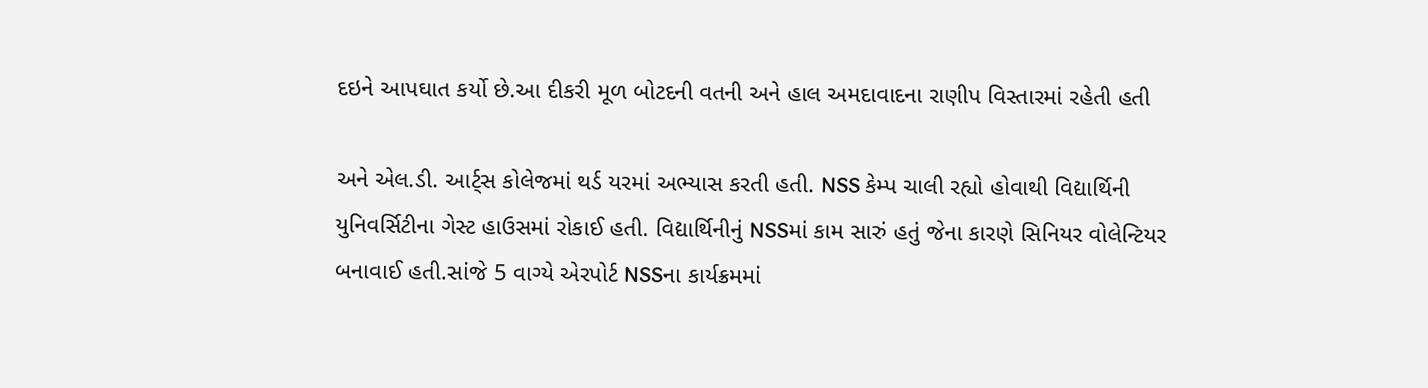દઇને આપઘાત કર્યો છે.આ દીકરી મૂળ બોટદની વતની અને હાલ અમદાવાદના રાણીપ વિસ્તારમાં રહેતી હતી

અને એલ.ડી. આર્ટ્સ કોલેજમાં થર્ડ યરમાં અભ્યાસ કરતી હતી. NSS કેમ્પ ચાલી રહ્યો હોવાથી વિદ્યાર્થિની યુનિવર્સિટીના ગેસ્ટ હાઉસમાં રોકાઈ હતી. વિદ્યાર્થિનીનું NSSમાં કામ સારું હતું જેના કારણે સિનિયર વોલેન્ટિયર બનાવાઈ હતી.સાંજે 5 વાગ્યે એરપોર્ટ NSSના કાર્યક્રમમાં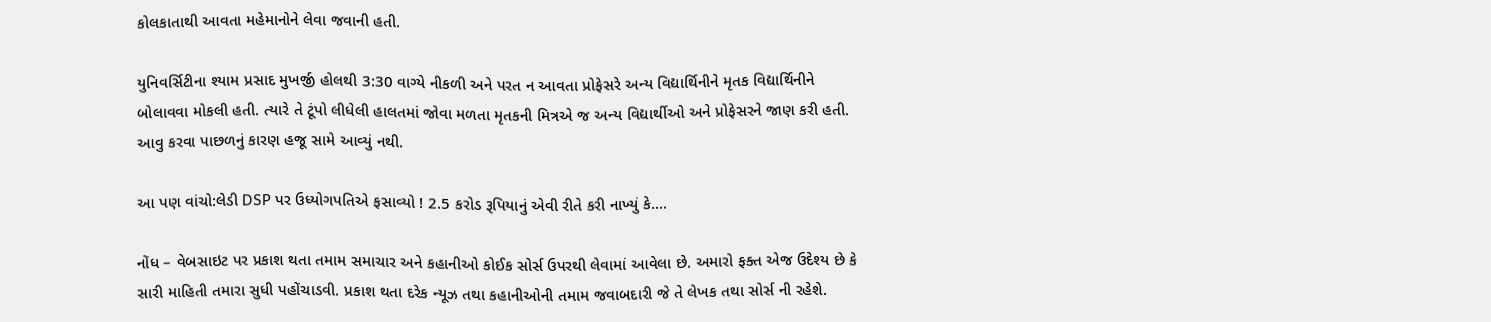કોલકાતાથી આવતા મહેમાનોને લેવા જવાની હતી.

યુનિવર્સિટીના શ્યામ પ્રસાદ મુખર્જી હોલથી 3:30 વાગ્યે નીકળી અને પરત ન આવતા પ્રોફેસરે અન્ય વિદ્યાર્થિનીને મૃતક વિદ્યાર્થિનીને બોલાવવા મોકલી હતી. ત્યારે તે ટૂંપો લીધેલી હાલતમાં જોવા મળતા મૃતકની મિત્રએ જ અન્ય વિદ્યાર્થીઓ અને પ્રોફેસરને જાણ કરી હતી. આવુ કરવા પાછળનું કારણ હજૂ સામે આવ્યું નથી.

આ પણ વાંચો:લેડી DSP પર ઉધ્યોગપતિએ ફસાવ્યો ! 2.5 કરોડ રૂપિયાનું એવી રીતે કરી નાખ્યું કે….

નોંધ – વેબસાઇટ પર પ્રકાશ થતા તમામ સમાચાર અને કહાનીઓ કોઈક સોર્સ ઉપરથી લેવામાં આવેલા છે. અમારો ફક્ત એજ ઉદેશ્ય છે કે સારી માહિતી તમારા સુધી પહોંચાડવી. પ્રકાશ થતા દરેક ન્યૂઝ તથા કહાનીઓની તમામ જવાબદારી જે તે લેખક તથા સોર્સ ની રહેશે.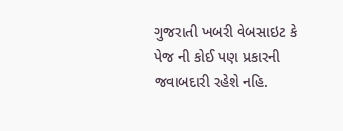ગુજરાતી ખબરી વેબસાઇટ કે પેજ ની કોઈ પણ પ્રકારની જવાબદારી રહેશે નહિ.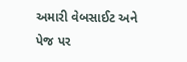અમારી વેબસાઈટ અને પેજ પર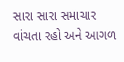સારા સારા સમાચાર વાંચતા રહો અને આગળ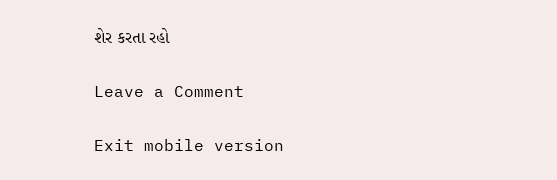શેર કરતા રહો

Leave a Comment

Exit mobile version